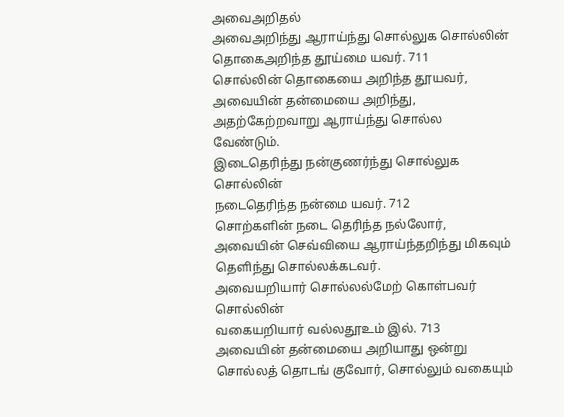அவைஅறிதல்
அவைஅறிந்து ஆராய்ந்து சொல்லுக சொல்லின்
தொகைஅறிந்த தூய்மை யவர். 711
சொல்லின் தொகையை அறிந்த தூயவர், அவையின் தன்மையை அறிந்து, அதற்கேற்றவாறு ஆராய்ந்து சொல்ல வேண்டும்.
இடைதெரிந்து நன்குணர்ந்து சொல்லுக சொல்லின்
நடைதெரிந்த நன்மை யவர். 712
சொற்களின் நடை தெரிந்த நல்லோர், அவையின் செவ்வியை ஆராய்ந்தறிந்து மிகவும் தெளிந்து சொல்லக்கடவர்.
அவையறியார் சொல்லல்மேற் கொள்பவர் சொல்லின்
வகையறியார் வல்லதூஉம் இல். 713
அவையின் தன்மையை அறியாது ஒன்று சொல்லத் தொடங் குவோர், சொல்லும் வகையும்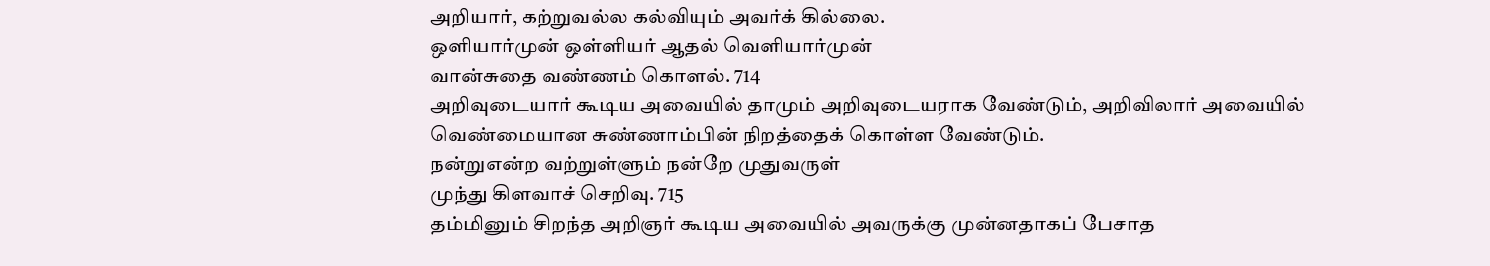அறியார், கற்றுவல்ல கல்வியும் அவர்க் கில்லை.
ஒளியார்முன் ஒள்ளியர் ஆதல் வெளியார்முன்
வான்சுதை வண்ணம் கொளல். 714
அறிவுடையார் கூடிய அவையில் தாமும் அறிவுடையராக வேண்டும், அறிவிலார் அவையில் வெண்மையான சுண்ணாம்பின் நிறத்தைக் கொள்ள வேண்டும்.
நன்றுஎன்ற வற்றுள்ளும் நன்றே முதுவருள்
முந்து கிளவாச் செறிவு. 715
தம்மினும் சிறந்த அறிஞர் கூடிய அவையில் அவருக்கு முன்னதாகப் பேசாத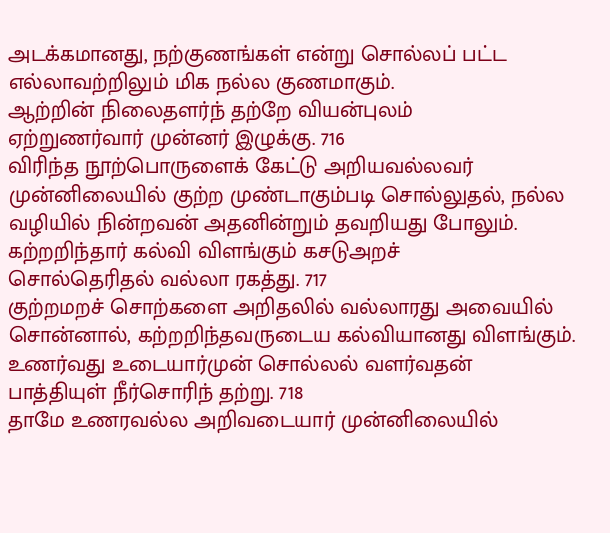அடக்கமானது, நற்குணங்கள் என்று சொல்லப் பட்ட எல்லாவற்றிலும் மிக நல்ல குணமாகும்.
ஆற்றின் நிலைதளர்ந் தற்றே வியன்புலம்
ஏற்றுணர்வார் முன்னர் இழுக்கு. 716
விரிந்த நூற்பொருளைக் கேட்டு அறியவல்லவர் முன்னிலையில் குற்ற முண்டாகும்படி சொல்லுதல், நல்ல வழியில் நின்றவன் அதனின்றும் தவறியது போலும்.
கற்றறிந்தார் கல்வி விளங்கும் கசடுஅறச்
சொல்தெரிதல் வல்லா ரகத்து. 717
குற்றமறச் சொற்களை அறிதலில் வல்லாரது அவையில் சொன்னால், கற்றறிந்தவருடைய கல்வியானது விளங்கும்.
உணர்வது உடையார்முன் சொல்லல் வளர்வதன்
பாத்தியுள் நீர்சொரிந் தற்று. 718
தாமே உணரவல்ல அறிவடையார் முன்னிலையில்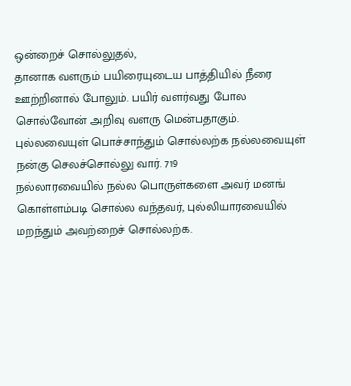ஒன்றைச் சொல்லுதல்,
தானாக வளரும் பயிரையுடைய பாத்தியில் நீரை ஊற்றினால் போலும். பயிர் வளர்வது போல சொல்வோன் அறிவு வளரு மென்பதாகும்.
புல்லவையுள் பொச்சாந்தும் சொல்லற்க நல்லவையுள்
நன்கு செலச்சொல்லு வார். 719
நல்லாரவையில் நல்ல பொருள்களை அவர் மனங் கொள்ளம்படி சொல்ல வந்தவர், புல்லியாரவையில் மறந்தும் அவற்றைச் சொல்லற்க.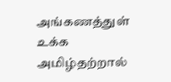அங்கணத்துள் உக்க அமிழ்தற்றால்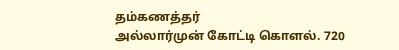தம்கணத்தர்
அல்லார்முன் கோட்டி கொளல். 720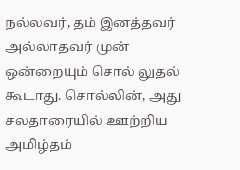நல்லவர், தம் இனத்தவர் அல்லாதவர் முன் ஒன்றையும் சொல் லுதல் கூடாது. சொல்லின், அது சலதாரையில் ஊற்றிய அமிழ்தம்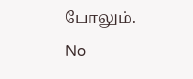போலும்.
No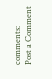comments:
Post a Comment